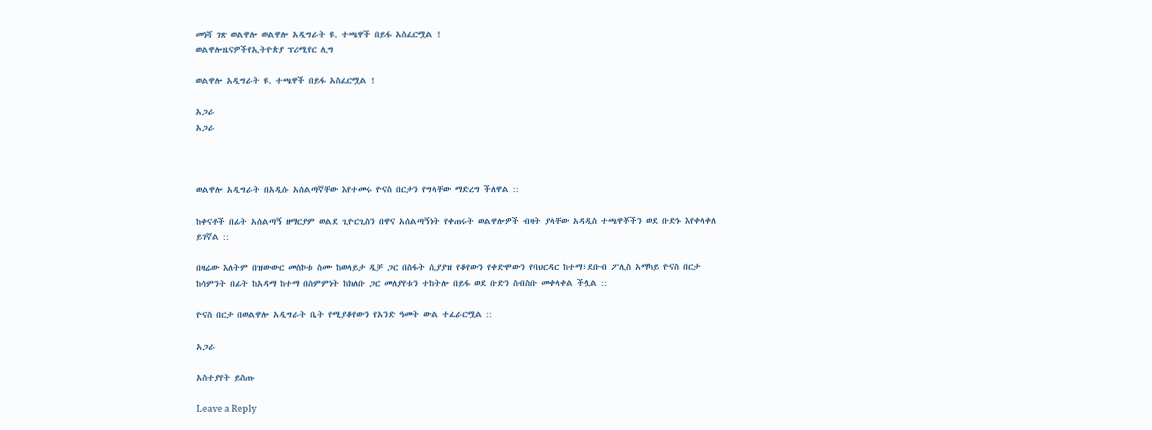መነሻ ገጽ ወልዋሎ ወልዋሎ አዲግራት ዩ. ተጫዋች በይፋ አስፈርሟል !
ወልዋሎዜናዎችየኢትዮጵያ ፕሪሚየር ሊግ

ወልዋሎ አዲግራት ዩ. ተጫዋች በይፋ አስፈርሟል !

አጋራ
አጋራ



ወልዋሎ አዲግራት በአዲሱ አሰልጣኛቸው እየተመሩ ዮናስ በርታን የግላቸው ማድረግ ችለዋል ::

ከቀናቶች በፊት አሰልጣኝ ዘማርያም ወልደ ጊዮርጊስን በዋና አሰልጣኝነት የቀጠሩት ወልዋሎዎች ብዛት ያላቸው አዳዲስ ተጫዋቾችን ወደ ቡድኑ እየቀላቀለ ይገኛል ::

በዛሬው እለትም በዝውውር መስኮቱ ስሙ ከወላይታ ዲቻ ጋር በስፋት ሲያያዝ የቆየውን የቀድሞውን የባህርዳር ከተማ፣ደቡብ ፖሊስ አማካይ ዮናስ በርታ ከሳምንት በፊት ከአዳማ ከተማ በስምምነት ከክለቡ ጋር መለያየቱን ተከትሎ በይፋ ወደ ቡድን ስብስቡ መቀላቀል ችሏል ::

ዮናስ በርታ በወልዋሎ አዲግራት ቤት የሚያቆየውን የአንድ ዓመት ውል ተፈራርሟል ::

አጋራ

አስተያየት ይስጡ

Leave a Reply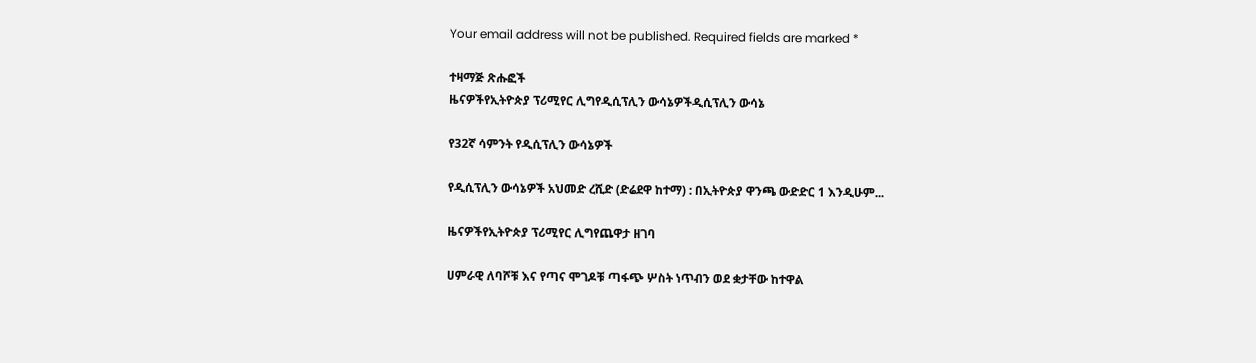Your email address will not be published. Required fields are marked *

ተዛማጅ ጽሑፎች
ዜናዎችየኢትዮጵያ ፕሪሚየር ሊግየዲሲፕሊን ውሳኔዎችዲሲፕሊን ውሳኔ

የ32ኛ ሳምንት የዲሲፕሊን ውሳኔዎች

የዲሲፕሊን ውሳኔዎች አህመድ ረሺድ (ድሬደዋ ከተማ) : በኢትዮጵያ ዋንጫ ውድድር 1 እንዲሁም...

ዜናዎችየኢትዮጵያ ፕሪሚየር ሊግየጨዋታ ዘገባ

ሀምራዊ ለባሾቹ እና የጣና ሞገዶቹ ጣፋጭ ሦስት ነጥብን ወደ ቋታቸው ከተዋል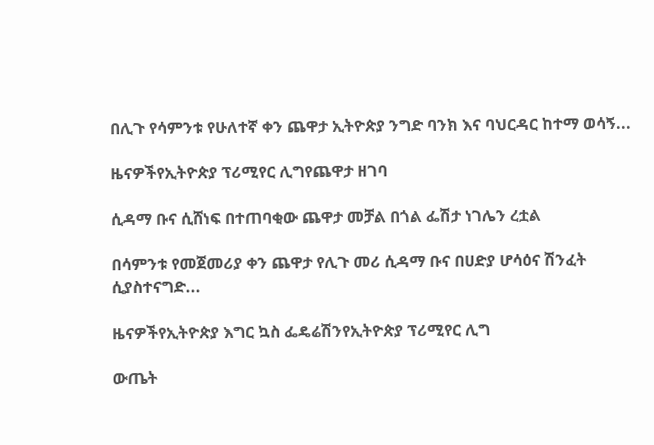በሊጉ የሳምንቱ የሁለተኛ ቀን ጨዋታ ኢትዮጵያ ንግድ ባንክ እና ባህርዳር ከተማ ወሳኝ...

ዜናዎችየኢትዮጵያ ፕሪሚየር ሊግየጨዋታ ዘገባ

ሲዳማ ቡና ሲሸነፍ በተጠባቂው ጨዋታ መቻል በጎል ፌሽታ ነገሌን ረቷል

በሳምንቱ የመጀመሪያ ቀን ጨዋታ የሊጉ መሪ ሲዳማ ቡና በሀድያ ሆሳዕና ሽንፈት ሲያስተናግድ...

ዜናዎችየኢትዮጵያ እግር ኳስ ፌዴሬሽንየኢትዮጵያ ፕሪሚየር ሊግ

ውጤት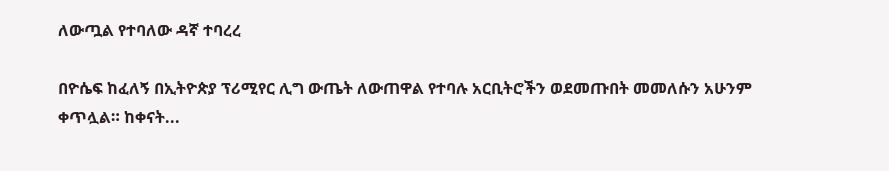ለውጧል የተባለው ዳኛ ተባረረ

በዮሴፍ ከፈለኝ በኢትዮጵያ ፕሪሚየር ሊግ ውጤት ለውጠዋል የተባሉ አርቢትሮችን ወደመጡበት መመለሱን አሁንም ቀጥሏል። ከቀናት...